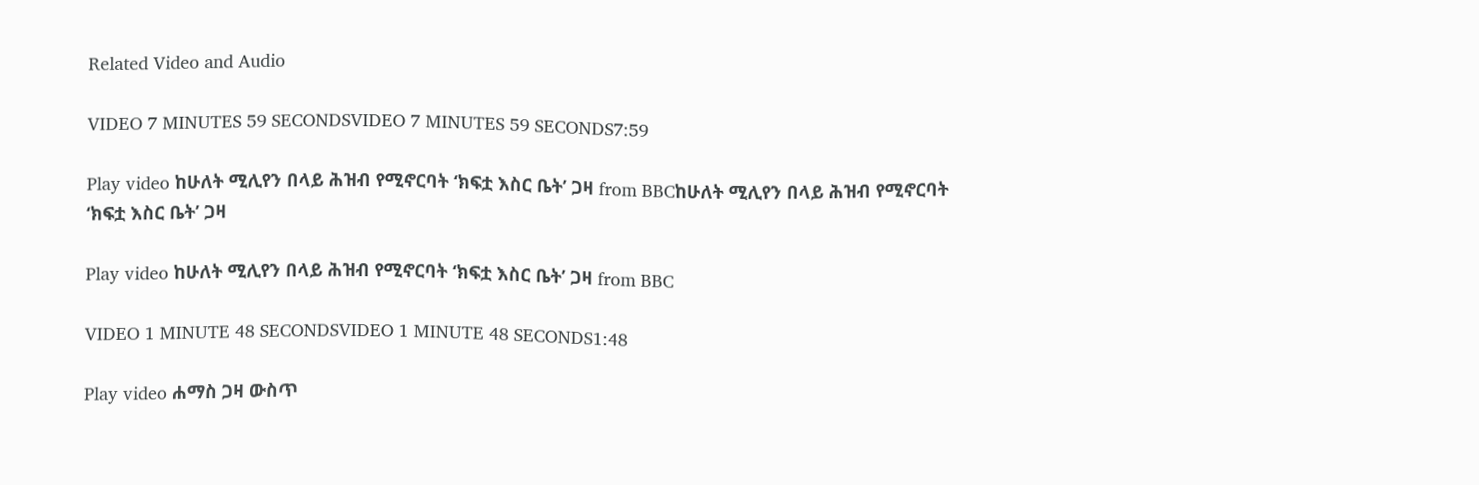Related Video and Audio

VIDEO 7 MINUTES 59 SECONDSVIDEO 7 MINUTES 59 SECONDS7:59

Play video ከሁለት ሚሊየን በላይ ሕዝብ የሚኖርባት ‘ክፍቷ እስር ቤት’ ጋዛ from BBCከሁለት ሚሊየን በላይ ሕዝብ የሚኖርባት ‘ክፍቷ እስር ቤት’ ጋዛ

Play video ከሁለት ሚሊየን በላይ ሕዝብ የሚኖርባት ‘ክፍቷ እስር ቤት’ ጋዛ from BBC

VIDEO 1 MINUTE 48 SECONDSVIDEO 1 MINUTE 48 SECONDS1:48

Play video ሐማስ ጋዛ ውስጥ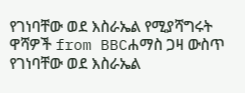የገነባቸው ወደ እስራኤል የሚያሻግሩት ዋሻዎች from BBCሐማስ ጋዛ ውስጥ የገነባቸው ወደ እስራኤል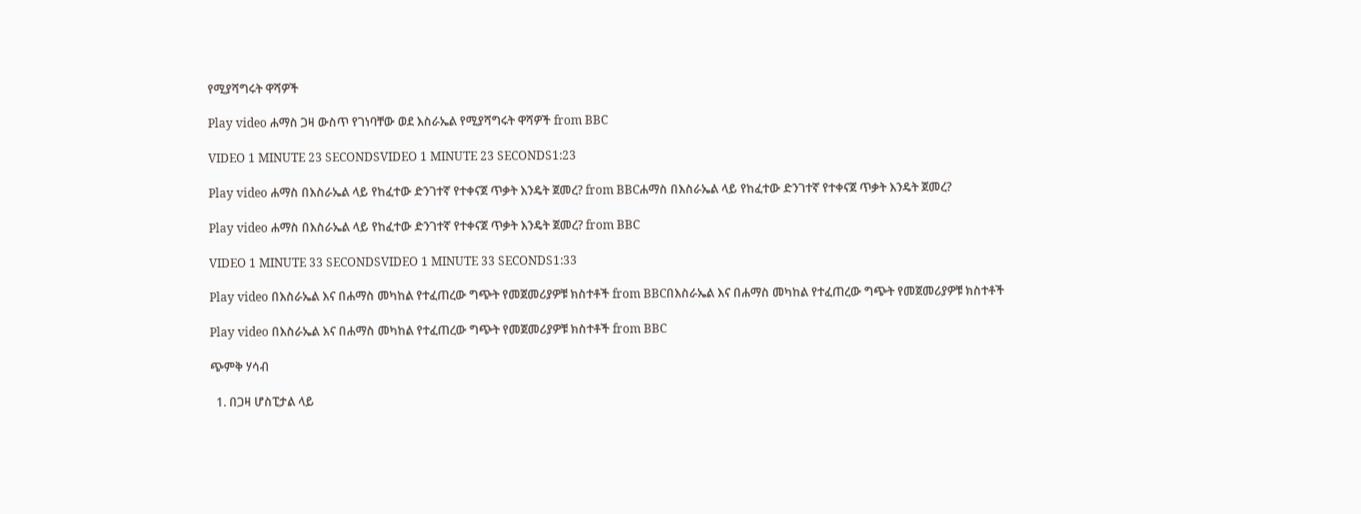የሚያሻግሩት ዋሻዎች

Play video ሐማስ ጋዛ ውስጥ የገነባቸው ወደ እስራኤል የሚያሻግሩት ዋሻዎች from BBC

VIDEO 1 MINUTE 23 SECONDSVIDEO 1 MINUTE 23 SECONDS1:23

Play video ሐማስ በእስራኤል ላይ የከፈተው ድንገተኛ የተቀናጀ ጥቃት እንዴት ጀመረ? from BBCሐማስ በእስራኤል ላይ የከፈተው ድንገተኛ የተቀናጀ ጥቃት እንዴት ጀመረ?

Play video ሐማስ በእስራኤል ላይ የከፈተው ድንገተኛ የተቀናጀ ጥቃት እንዴት ጀመረ? from BBC

VIDEO 1 MINUTE 33 SECONDSVIDEO 1 MINUTE 33 SECONDS1:33

Play video በእስራኤል እና በሐማስ መካከል የተፈጠረው ግጭት የመጀመሪያዎቹ ክስተቶች from BBCበእስራኤል እና በሐማስ መካከል የተፈጠረው ግጭት የመጀመሪያዎቹ ክስተቶች

Play video በእስራኤል እና በሐማስ መካከል የተፈጠረው ግጭት የመጀመሪያዎቹ ክስተቶች from BBC

ጭምቅ ሃሳብ

  1. በጋዛ ሆስፒታል ላይ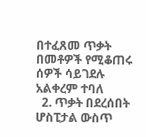በተፈጸመ ጥቃት በመቶዎች የሚቆጠሩ ሰዎች ሳይገደሉ አልቀረም ተባለ
  2. ጥቃት በደረሰበት ሆስፒታል ውስጥ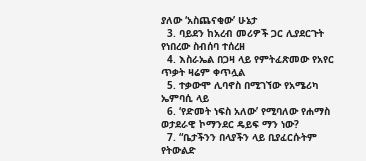ያለው ‘አስጨናቂው’ ሁኔታ
  3. ባይደን ከአረብ መሪዎች ጋር ሊያደርጉት የነበረው ስብሰባ ተሰረዘ
  4. እስራኤል በጋዛ ላይ የምትፈጽመው የአየር ጥቃት ዛሬም ቀጥሏል
  5. ተቃውሞ ሊባኖስ በሚገኘው የአሜሪካ ኤምባሲ ላይ
  6. ‘የድመት ነፍስ አለው’ የሚባለው የሐማስ ወታደራዊ ኮማንደር ዴይፍ ማን ነው?
  7. “ቤታችንን በላያችን ላይ ቢያፈርሱትም የትውልድ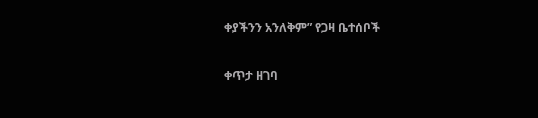ቀያችንን አንለቅም” የጋዛ ቤተሰቦች

ቀጥታ ዘገባ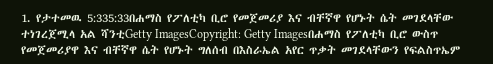1. የታተመዉ 5:335:33በሐማስ የፖለቲካ ቢሮ የመጀመሪያ እና ብቸኛዋ የሆኑት ሴት መገደላቸው ተነገረጀሚላ አል ሻንቲGetty ImagesCopyright: Getty Imagesበሐማስ የፖለቲካ ቢሮ ውስጥ የመጀመሪያዋ እና ብቸኛዋ ሴት የሆኑት ግለሰብ በእስራኤል አየር ጥቃት መገደላቸውን የፍልስጥኤም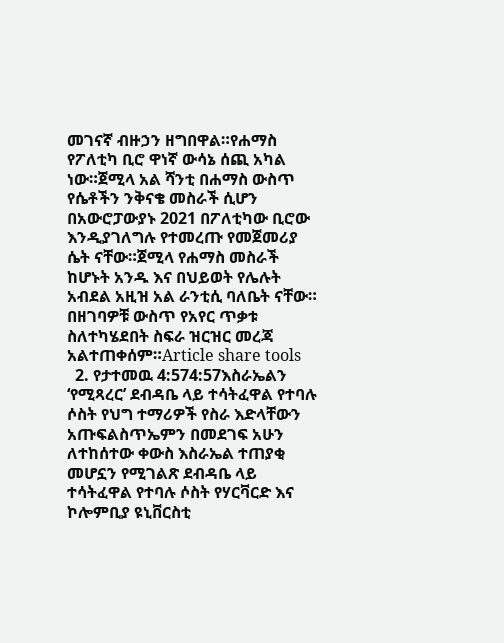መገናኛ ብዙኃን ዘግበዋል።የሐማስ የፖለቲካ ቢሮ ዋነኛ ውሳኔ ሰጪ አካል ነው።ጀሚላ አል ሻንቲ በሐማስ ውስጥ የሴቶችን ንቅናቄ መስራች ሲሆን በአውሮፓውያኑ 2021 በፖለቲካው ቢሮው እንዲያገለግሉ የተመረጡ የመጀመሪያ ሴት ናቸው።ጀሚላ የሐማስ መስራች ከሆኑት አንዱ እና በህይወት የሌሉት አብደል አዚዝ አል ራንቲሲ ባለቤት ናቸው። በዘገባዎቹ ውስጥ የአየር ጥቃቱ ስለተካሄደበት ስፍራ ዝርዝር መረጃ አልተጠቀሰም።Article share tools
  2. የታተመዉ 4:574:57እስራኤልን ‘የሚጻረር’ ደብዳቤ ላይ ተሳትፈዋል የተባሉ ሶስት የህግ ተማሪዎች የስራ እድላቸውን አጡፍልስጥኤምን በመደገፍ አሁን ለተከሰተው ቀውስ እስራኤል ተጠያቂ መሆኗን የሚገልጽ ደብዳቤ ላይ ተሳትፈዋል የተባሉ ሶስት የሃርቫርድ እና ኮሎምቢያ ዩኒቨርስቲ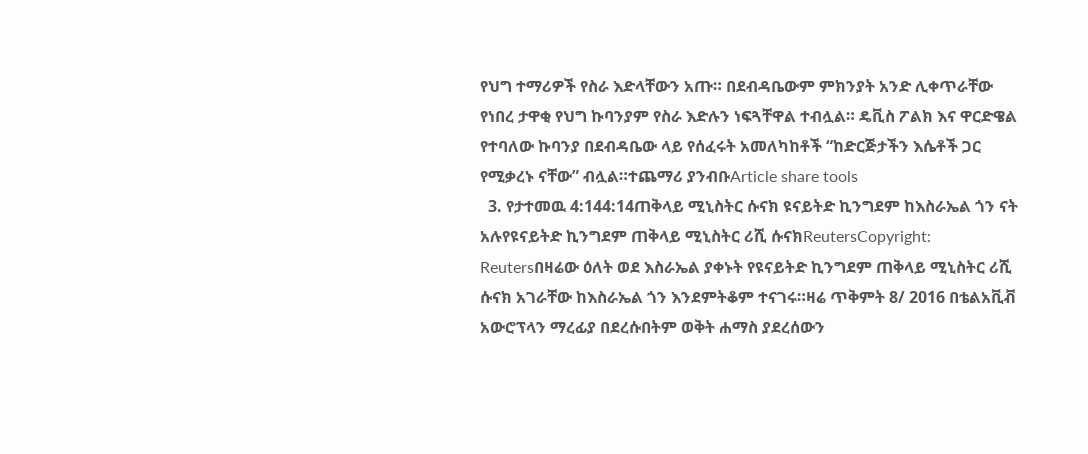የህግ ተማሪዎች የስራ እድላቸውን አጡ። በደብዳቤውም ምክንያት አንድ ሊቀጥራቸው የነበረ ታዋቂ የህግ ኩባንያም የስራ እድሉን ነፍጓቸዋል ተብሏል። ዴቪስ ፖልክ እና ዋርድዌል የተባለው ኩባንያ በደብዳቤው ላይ የሰፈሩት አመለካከቶች “ከድርጅታችን እሴቶች ጋር የሚቃረኑ ናቸው” ብሏል።ተጨማሪ ያንብቡArticle share tools
  3. የታተመዉ 4:144:14ጠቅላይ ሚኒስትር ሱናክ ዩናይትድ ኪንግደም ከእስራኤል ጎን ናት አሉየዩናይትድ ኪንግደም ጠቅላይ ሚኒስትር ሪሺ ሱናክReutersCopyright: Reutersበዛሬው ዕለት ወደ እስራኤል ያቀኑት የዩናይትድ ኪንግደም ጠቅላይ ሚኒስትር ሪሺ ሱናክ አገራቸው ከእስራኤል ጎን እንደምትቆም ተናገሩ።ዛሬ ጥቅምት 8/ 2016 በቴልአቪቭ አውሮፕላን ማረፊያ በደረሱበትም ወቅት ሐማስ ያደረሰውን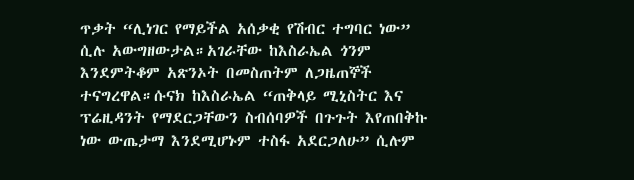ጥቃት “ሊነገር የማይችል አሰቃቂ የሽብር ተግባር ነው” ሲሉ አውግዘውታል።አገራቸው ከእስራኤል ጎንም እንደምትቆም አጽንኦት በመስጠትም ለጋዜጠኞች ተናግረዋል።ሱናክ ከእስራኤል “ጠቅላይ ሚኒስትር እና ፕሬዚዳንት የማደርጋቸውን ስብሰባዎች በጉጉት እየጠበቅኩ ነው ውጤታማ እንደሚሆኑም ተስፋ አደርጋለሁ” ሲሉም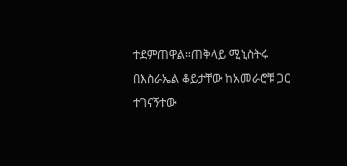ተደምጠዋል።ጠቅላይ ሚኒስትሩ በእስራኤል ቆይታቸው ከአመራሮቹ ጋር ተገናኝተው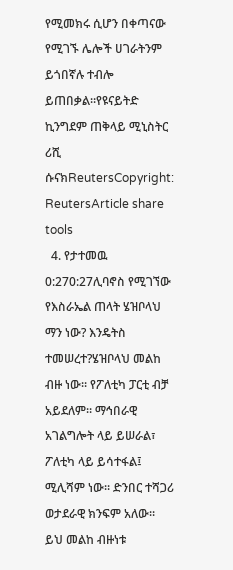የሚመክሩ ሲሆን በቀጣናው የሚገኙ ሌሎች ሀገራትንም ይጎበኛሉ ተብሎ ይጠበቃል።የዩናይትድ ኪንግደም ጠቅላይ ሚኒስትር ሪሺ ሱናክReutersCopyright: ReutersArticle share tools
  4. የታተመዉ 0:270:27ሊባኖስ የሚገኘው የእስራኤል ጠላት ሄዝቦላህ ማን ነው? እንዴትስ ተመሠረተ?ሄዝቦላህ መልከ ብዙ ነው። የፖለቲካ ፓርቲ ብቻ አይደለም። ማኅበራዊ አገልግሎት ላይ ይሠራል፣ ፖለቲካ ላይ ይሳተፋል፤ ሚሊሻም ነው። ድንበር ተሻጋሪ ወታደራዊ ክንፍም አለው። ይህ መልከ ብዙነቱ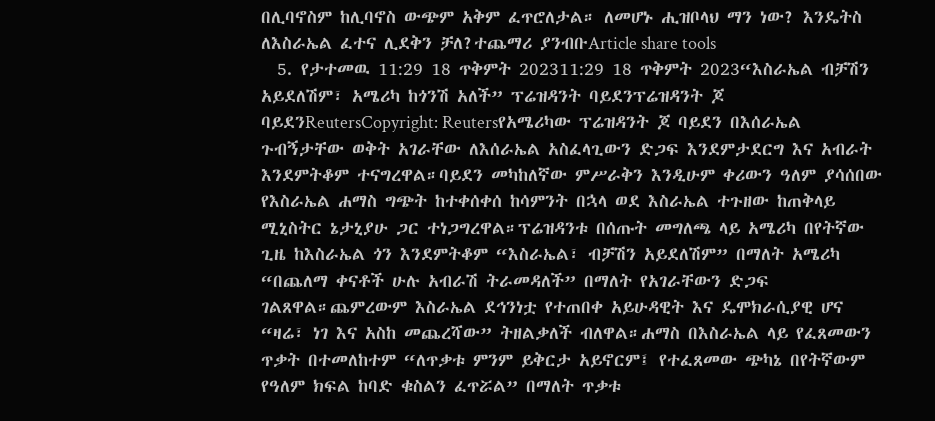በሊባኖስም ከሊባኖስ ውጭም አቅም ፈጥሮለታል። ለመሆኑ ሒዝቦላህ ማን ነው? እንዴትስ ለእስራኤል ፈተና ሊደቅን ቻለ?ተጨማሪ ያንብቡArticle share tools
  5. የታተመዉ 11:29 18 ጥቅምት 202311:29 18 ጥቅምት 2023“እስራኤል ብቻሽን አይደለሽም፣ አሜሪካ ከጎንሽ አለች” ፕሬዝዳንት ባይደንፕሬዝዳንት ጆ ባይደንReutersCopyright: Reutersየአሜሪካው ፕሬዝዳንት ጆ ባይደን በእሰራኤል ጉብኝታቸው ወቅት አገራቸው ለእሰራኤል አስፈላጊውን ድጋፍ እንደምታደርግ እና አብራት እንደምትቆም ተናግረዋል።ባይደን መካከለኛው ምሥራቅን እንዲሁም ቀሪውን ዓለም ያሳሰበው የእስራኤል ሐማስ ግጭት ከተቀሰቀሰ ከሳምንት በኋላ ወደ እስራኤል ተጉዘው ከጠቅላይ ሚኒስትር ኔታኒያሁ ጋር ተነጋግረዋል።ፕሬዝዳንቱ በሰጡት መግለጫ ላይ አሜሪካ በየትኛው ጊዜ ከእስራኤል ጎን እንደምትቆም “እስራኤል፣ ብቻሽን አይደለሽም” በማለት አሜሪካ “በጨለማ ቀናቶች ሁሉ አብራሽ ትራመዳለች” በማለት የአገራቸውን ድጋፍ ገልጸዋል።ጨምረውም እስራኤል ደኅንነቷ የተጠበቀ አይሁዳዊት እና ዴሞክራሲያዊ ሆና “ዛሬ፣ ነገ እና አስከ መጨረሻው” ትዘልቃለች ብለዋል።ሐማስ በእስራኤል ላይ የፈጸመውን ጥቃት በተመለከተም “ለጥቃቱ ምንም ይቅርታ አይኖርም፤ የተፈጸመው ጭካኔ በየትኛውም የዓለም ክፍል ከባድ ቁስልን ፈጥሯል” በማለት ጥቃቱ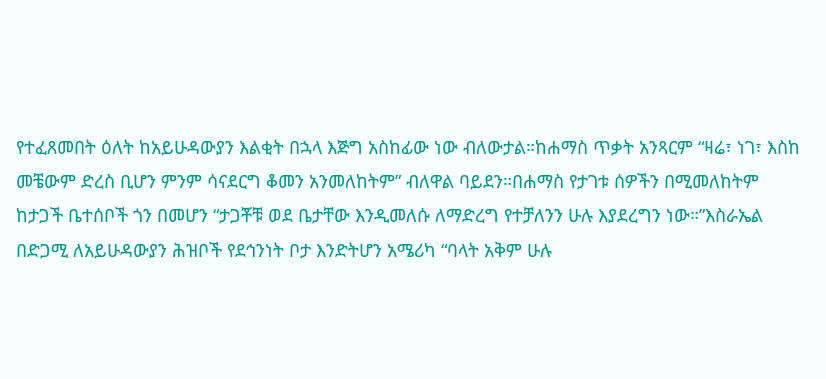የተፈጸመበት ዕለት ከአይሁዳውያን እልቂት በኋላ እጅግ አስከፊው ነው ብለውታል።ከሐማስ ጥቃት አንጻርም “ዛሬ፣ ነገ፣ እስከ መቼውም ድረስ ቢሆን ምንም ሳናደርግ ቆመን አንመለከትም” ብለዋል ባይደን።በሐማስ የታገቱ ሰዎችን በሚመለከትም ከታጋች ቤተሰቦች ጎን በመሆን “ታጋቾቹ ወደ ቤታቸው እንዲመለሱ ለማድረግ የተቻለንን ሁሉ እያደረግን ነው።”እስራኤል በድጋሚ ለአይሁዳውያን ሕዝቦች የደኅንነት ቦታ እንድትሆን አሜሪካ “ባላት አቅም ሁሉ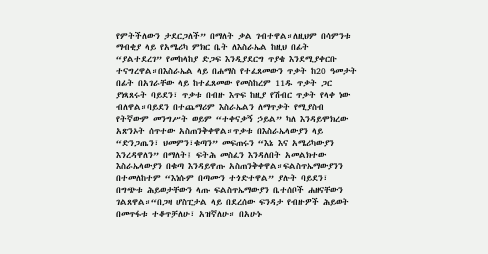የምትችለውን ታደርጋለች” በማለት ቃል ገብተዋል።ለዚህም በሳምንቱ ማብቂያ ላይ የአሜሪካ ምክር ቤት ለእስራኤል ከዚህ በፊት “ያልተደረገ” የመከላከያ ድጋፍ እንዲያደርግ ጥያቄ እንደሚያቀርቡ ተናግረዋል።በእስራኤል ላይ በሐማስ የተፈጸመውን ጥቃት ከ20 ዓመታት በፊት በአገራቸው ላይ ከተፈጸመው የመስከረም 11ዱ ጥቃት ጋር ያነጻጸሩት ባይደን፣ ጥቃቱ በብዙ እጥፍ ከዚያ የሽብር ጥቃት የላቀ ነው ብለዋል።ባይደን በተጨማሪም እስራኤልን ለማጥቃት የሚያስብ የትኛውም መንግሥት ወይም “ተቀናቃኝ ኃይል” ካለ እንዳይሞክረው አጽንኦት ሰጥተው አስጠንቅቀዋል።ጥቃቱ በእስራኤላውያን ላይ “ድንጋጤን፣ ህመምን፣ቁጣን” መፍጠሩን “እኔ እና አሜሪካውያን እንረዳዋለን” በማለት፤ ፍትሕ መስፈን እንዳለበት አመልክተው እስራኤላውያን በቁጣ እንዳይዋጡ አስጠንቅቀዋል።ፍልስጥኤማውያንን በተመለከተም “እነሱም በጣሙን ተጎድተዋል” ያሉት ባይደን፣ በግጭቱ ሕይወታቸውን ላጡ ፍልስጥኤማውያን ቤተሰቦች ሐዘናቸውን ገልጸዋል።“በጋዛ ሆስፒታል ላይ በደረሰው ፍንዳታ የብዙዎች ሕይወት በመጥፋቱ ተቆጥቻለሁ፣ አዝኛለሁ። በአሁኑ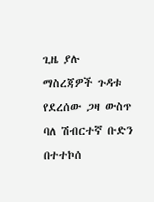ጊዜ ያሉ ማስረጃዎች ጉዳቱ የደረሰው ጋዛ ውስጥ ባለ ሽብርተኛ ቡድን በተተኮሰ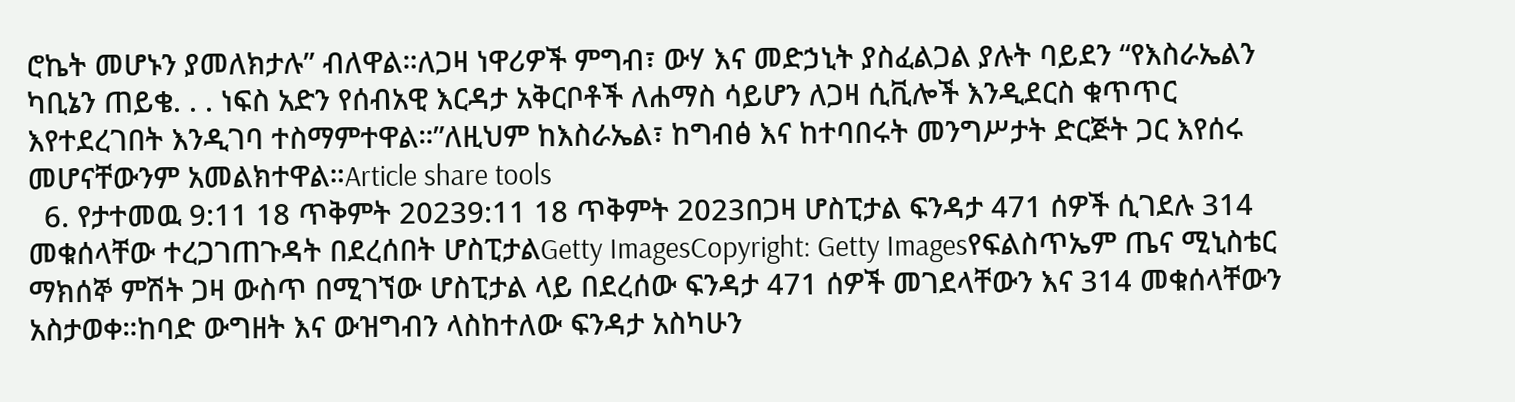ሮኬት መሆኑን ያመለክታሉ” ብለዋል።ለጋዛ ነዋሪዎች ምግብ፣ ውሃ እና መድኃኒት ያስፈልጋል ያሉት ባይደን “የእስራኤልን ካቢኔን ጠይቄ. . . ነፍስ አድን የሰብአዊ እርዳታ አቅርቦቶች ለሐማስ ሳይሆን ለጋዛ ሲቪሎች እንዲደርስ ቁጥጥር እየተደረገበት እንዲገባ ተስማምተዋል።”ለዚህም ከእስራኤል፣ ከግብፅ እና ከተባበሩት መንግሥታት ድርጅት ጋር እየሰሩ መሆናቸውንም አመልክተዋል።Article share tools
  6. የታተመዉ 9:11 18 ጥቅምት 20239:11 18 ጥቅምት 2023በጋዛ ሆስፒታል ፍንዳታ 471 ሰዎች ሲገደሉ 314 መቁሰላቸው ተረጋገጠጉዳት በደረሰበት ሆስፒታልGetty ImagesCopyright: Getty Imagesየፍልስጥኤም ጤና ሚኒስቴር ማክሰኞ ምሽት ጋዛ ውስጥ በሚገኘው ሆስፒታል ላይ በደረሰው ፍንዳታ 471 ሰዎች መገደላቸውን እና 314 መቁሰላቸውን አስታወቀ።ከባድ ውግዘት እና ውዝግብን ላስከተለው ፍንዳታ አስካሁን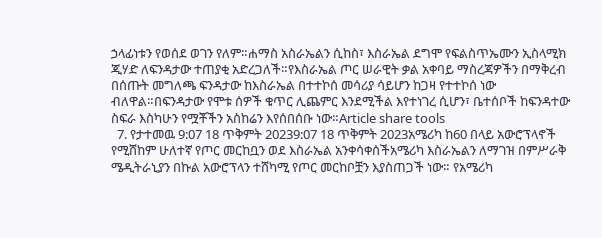ኃላፊነቱን የወሰደ ወገን የለም።ሐማስ አስራኤልን ሲከስ፣ እስራኤል ደግሞ የፍልስጥኤሙን ኢስላሚክ ጂሃድ ለፍንዳታው ተጠያቂ አድረጋለች።የእስራኤል ጦር ሠራዊት ቃል አቀባይ ማስረጃዎችን በማቅረብ በሰጡት መግለጫ ፍንዳታው ከእስራኤል በተተኮሰ መሳሪያ ሳይሆን ከጋዛ የተተኮሰ ነው ብለዋል።በፍንዳታው የሞቱ ሰዎች ቁጥር ሊጨምር እንደሚችል እየተነገረ ሲሆን፣ ቤተሰቦች ከፍንዳተው ስፍራ እስካሁን የሟቾችን አስከሬን እየሰበሰቡ ነው።Article share tools
  7. የታተመዉ 9:07 18 ጥቅምት 20239:07 18 ጥቅምት 2023አሜሪካ ከ60 በላይ አውሮፕላኖች የሚሸከም ሁለተኛ የጦር መርከቧን ወደ እስራኤል አንቀሳቀሰችአሜሪካ እስራኤልን ለማገዝ በምሥራቅ ሜዲትራኒያን በኩል አውሮፕላን ተሸካሚ የጦር መርከቦቿን እያስጠጋች ነው። የአሜሪካ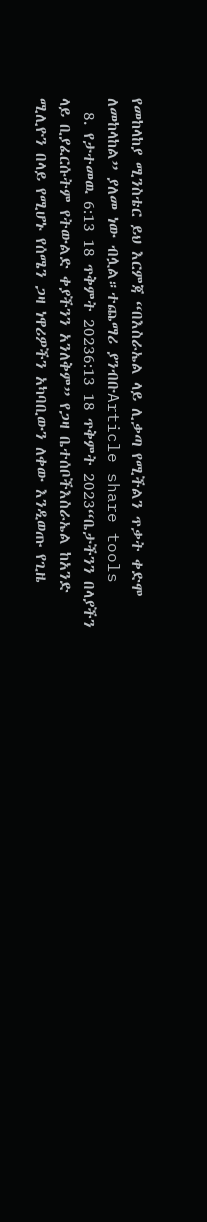የመከላከያ ሚንስቴር ይህ እርምጃ “በእስራኤል ላይ ሊቃጣ የሚችልን ጥቃት ቀድሞ ለመከላከል” ያለመ ነው ብሏል።ተጨማሪ ያንብቡArticle share tools
  8. የታተመዉ 6:13 18 ጥቅምት 20236:13 18 ጥቅምት 2023“ቤታችንን በላያችን ላይ ቢያፈርሱትም የትውልድ ቀያችንን አንለቅም” የጋዛ ቤተሰቦችእስራኤል ከአንድ ሚሊዮን በላይ የሚሆኑ የሰሜን ጋዛ ነዋሪዎችን አካባቢውን ለቀው እንዲወጡ የጊዜ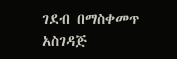ገደብ በማስቀመጥ አስገዳጅ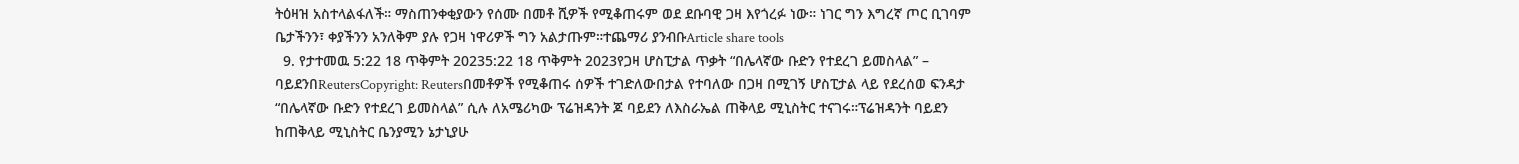ትዕዛዝ አስተላልፋለች። ማስጠንቀቂያውን የሰሙ በመቶ ሺዎች የሚቆጠሩም ወደ ደቡባዊ ጋዛ እየጎረፉ ነው። ነገር ግን እግረኛ ጦር ቢገባም ቤታችንን፣ ቀያችንን አንለቅም ያሉ የጋዛ ነዋሪዎች ግን አልታጡም።ተጨማሪ ያንብቡArticle share tools
  9. የታተመዉ 5:22 18 ጥቅምት 20235:22 18 ጥቅምት 2023የጋዛ ሆስፒታል ጥቃት “በሌላኛው ቡድን የተደረገ ይመስላል” – ባይደንበReutersCopyright: Reutersበመቶዎች የሚቆጠሩ ሰዎች ተገድለውበታል የተባለው በጋዛ በሚገኝ ሆስፒታል ላይ የደረሰወ ፍንዳታ “በሌላኛው ቡድን የተደረገ ይመስላል” ሲሉ ለአሜሪካው ፕሬዝዳንት ጆ ባይደን ለእስራኤል ጠቅላይ ሚኒስትር ተናገሩ።ፕሬዝዳንት ባይደን ከጠቅላይ ሚኒስትር ቤንያሚን ኔታኒያሁ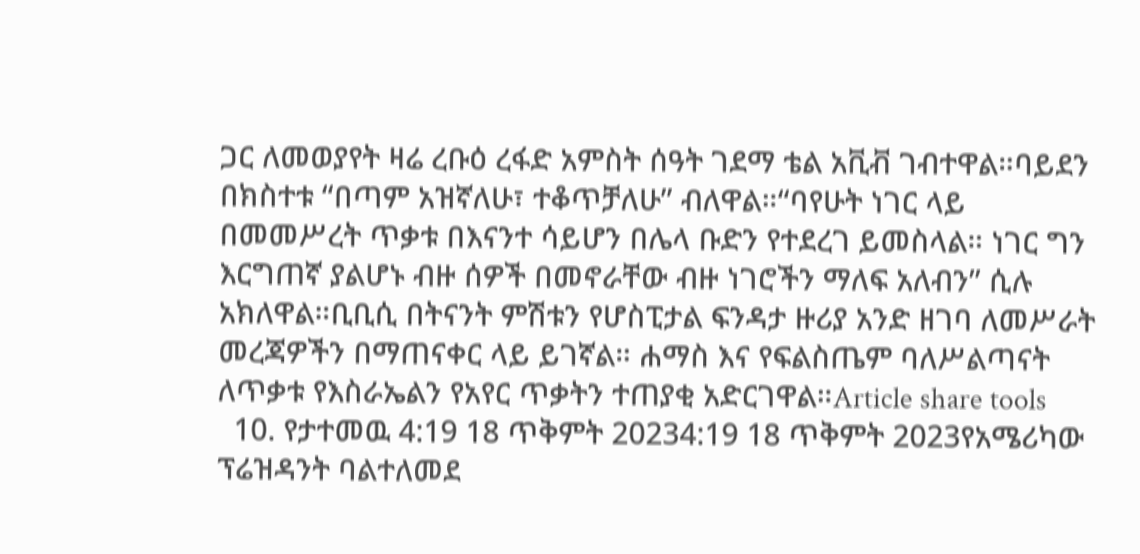ጋር ለመወያየት ዛሬ ረቡዕ ረፋድ አምስት ሰዓት ገደማ ቴል አቪቭ ገብተዋል።ባይደን በክስተቱ “በጣም አዝኛለሁ፣ ተቆጥቻለሁ” ብለዋል።“ባየሁት ነገር ላይ በመመሥረት ጥቃቱ በእናንተ ሳይሆን በሌላ ቡድን የተደረገ ይመስላል። ነገር ግን እርግጠኛ ያልሆኑ ብዙ ሰዎች በመኖራቸው ብዙ ነገሮችን ማለፍ አለብን” ሲሉ አክለዋል።ቢቢሲ በትናንት ምሽቱን የሆስፒታል ፍንዳታ ዙሪያ አንድ ዘገባ ለመሥራት መረጃዎችን በማጠናቀር ላይ ይገኛል። ሐማስ እና የፍልስጤም ባለሥልጣናት ለጥቃቱ የእስራኤልን የአየር ጥቃትን ተጠያቂ አድርገዋል።Article share tools
  10. የታተመዉ 4:19 18 ጥቅምት 20234:19 18 ጥቅምት 2023የአሜሪካው ፕሬዝዳንት ባልተለመደ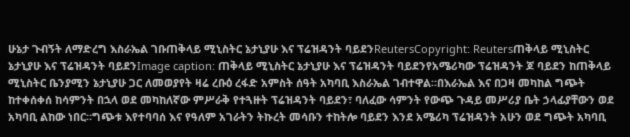ሁኔታ ጉብኝት ለማድረግ እስራኤል ገቡጠቅላይ ሚኒስትር ኔታኒያሁ እና ፕሬዝዳንት ባይደንReutersCopyright: Reutersጠቅላይ ሚኒስትር ኔታኒያሁ እና ፕሬዝዳንት ባይደንImage caption: ጠቅላይ ሚኒስትር ኔታኒያሁ እና ፕሬዝዳንት ባይደንየአሜሪካው ፕሬዝዳንት ጆ ባይደን ከጠቅላይ ሚኒስትር ቤንያሚን ኔታኒያሁ ጋር ለመወያየት ዛሬ ረቡዕ ረፋድ አምስት ሰዓት አካባቢ እስራኤል ገብተዋል።በእራኤል እና በጋዛ መካከል ግጭት ከተቀሰቀሰ ከሳምንት በኋላ ወደ መካከለኛው ምሥራቅ የተጓዙት ፕሬዝዳንት ባይደን፣ ባለፈው ሳምንት የውጭ ጉዳይ መሥሪያ ቤት ኃላፊያቸውን ወደ አካባቢ ልከው ነበር።ግጭቱ እየተባባሰ እና የዓለም አገራትን ትኩረት መሳቡን ተከትሎ ባይደን እንደ አሜሪካ ፕሬዝዳንት አሁን ወደ ግጭት አካባቢ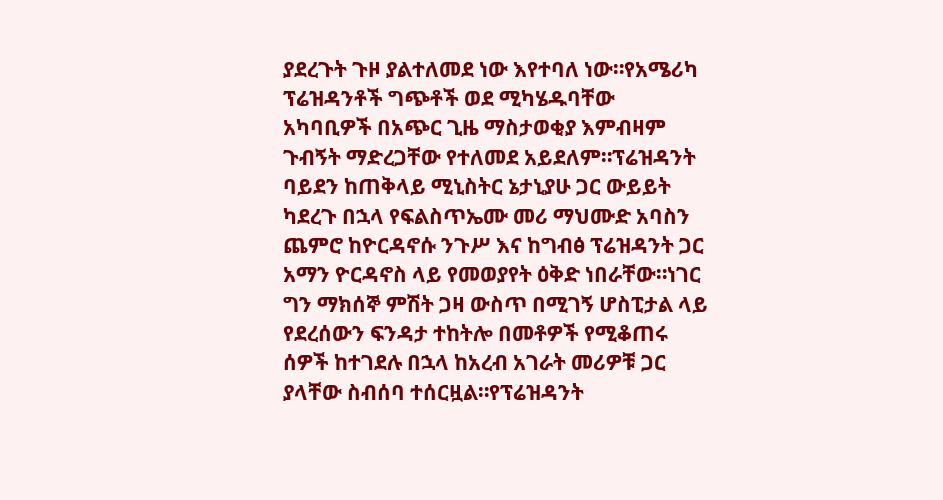ያደረጉት ጉዞ ያልተለመደ ነው እየተባለ ነው።የአሜሪካ ፕሬዝዳንቶች ግጭቶች ወደ ሚካሄዱባቸው አካባቢዎች በአጭር ጊዜ ማስታወቂያ እምብዛም ጉብኝት ማድረጋቸው የተለመደ አይደለም።ፕሬዝዳንት ባይደን ከጠቅላይ ሚኒስትር ኔታኒያሁ ጋር ውይይት ካደረጉ በኋላ የፍልስጥኤሙ መሪ ማህሙድ አባስን ጨምሮ ከዮርዳኖሱ ንጉሥ እና ከግብፅ ፕሬዝዳንት ጋር አማን ዮርዳኖስ ላይ የመወያየት ዕቅድ ነበራቸው።ነገር ግን ማክሰኞ ምሽት ጋዛ ውስጥ በሚገኝ ሆስፒታል ላይ የደረሰውን ፍንዳታ ተከትሎ በመቶዎች የሚቆጠሩ ሰዎች ከተገደሉ በኋላ ከአረብ አገራት መሪዎቹ ጋር ያላቸው ስብሰባ ተሰርዟል።የፕሬዝዳንት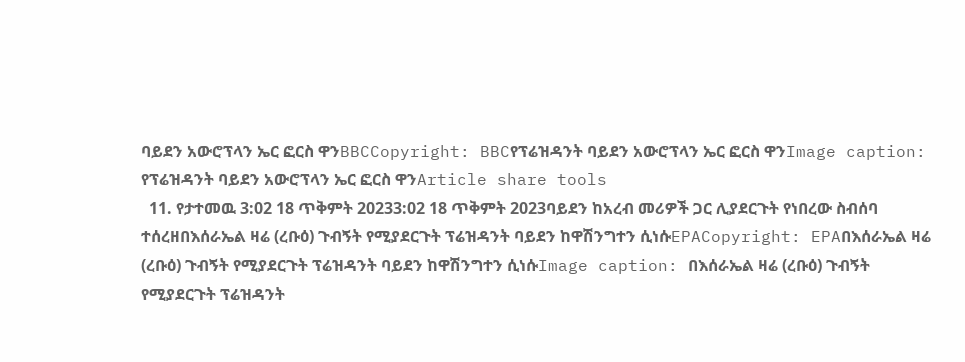ባይደን አውሮፕላን ኤር ፎርስ ዋንBBCCopyright: BBCየፕሬዝዳንት ባይደን አውሮፕላን ኤር ፎርስ ዋንImage caption: የፕሬዝዳንት ባይደን አውሮፕላን ኤር ፎርስ ዋንArticle share tools
  11. የታተመዉ 3:02 18 ጥቅምት 20233:02 18 ጥቅምት 2023ባይደን ከአረብ መሪዎች ጋር ሊያደርጉት የነበረው ስብሰባ ተሰረዘበእሰራኤል ዛሬ (ረቡዕ) ጉብኝት የሚያደርጉት ፕሬዝዳንት ባይደን ከዋሽንግተን ሲነሱEPACopyright: EPAበእሰራኤል ዛሬ (ረቡዕ) ጉብኝት የሚያደርጉት ፕሬዝዳንት ባይደን ከዋሽንግተን ሲነሱImage caption: በእሰራኤል ዛሬ (ረቡዕ) ጉብኝት የሚያደርጉት ፕሬዝዳንት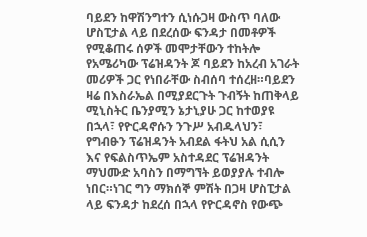ባይደን ከዋሽንግተን ሲነሱጋዛ ውስጥ ባለው ሆስፒታል ላይ በደረሰው ፍንዳታ በመቶዎች የሚቆጠሩ ሰዎች መሞታቸውን ተከትሎ የአሜሪካው ፕሬዝዳንት ጆ ባይደን ከአረብ አገራት መሪዎች ጋር የነበራቸው ስብሰባ ተሰረዘ።ባይደን ዛሬ በእስራኤል በሚያደርጉት ጉብኝት ከጠቅላይ ሚኒስትር ቤንያሚን ኔታኒያሁ ጋር ከተወያዩ በኋላ፣ የዮርዳኖሱን ንጉሥ አብዱላህን፣ የግብፁን ፕሬዝዳንት አብደል ፋትህ አል ሲሲን እና የፍልስጥኤም አስተዳደር ፕሬዝዳንት ማህሙድ አባስን በማግኘት ይወያያሉ ተብሎ ነበር።ነገር ግን ማክሰኞ ምሽት በጋዛ ሆስፒታል ላይ ፍንዳታ ከደረሰ በኋላ የዮርዳኖስ የውጭ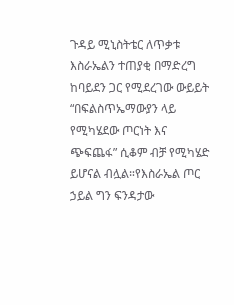ጉዳይ ሚኒስትቴር ለጥቃቱ እስራኤልን ተጠያቂ በማድረግ ከባይደን ጋር የሚደረገው ውይይት “በፍልስጥኤማውያን ላይ የሚካሄደው ጦርነት እና ጭፍጨፋ” ሲቆም ብቻ የሚካሄድ ይሆናል ብሏል።የእስራኤል ጦር ኃይል ግን ፍንዳታው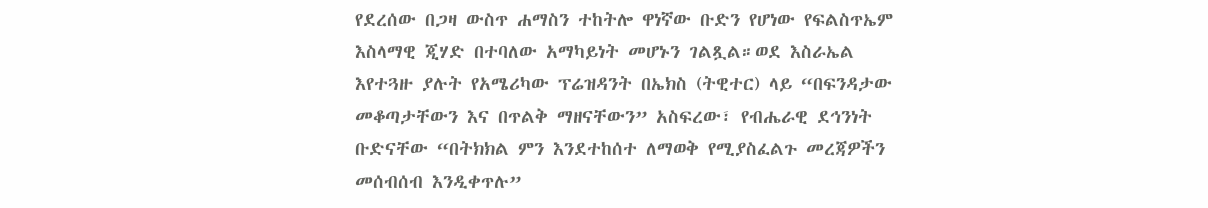የደረሰው በጋዛ ውስጥ ሐማስን ተከትሎ ዋነኛው ቡድን የሆነው የፍልስጥኤም እስላማዊ ጂሃድ በተባለው አማካይነት መሆኑን ገልጿል።ወደ እስራኤል እየተጓዙ ያሉት የአሜሪካው ፕሬዝዳንት በኤክስ (ትዊተር) ላይ “በፍንዳታው መቆጣታቸውን እና በጥልቅ ማዘናቸውን” አስፍረው፣ የብሔራዊ ደኅንነት ቡድናቸው “በትክክል ምን እንደተከሰተ ለማወቅ የሚያስፈልጉ መረጃዎችን መሰብሰብ እንዲቀጥሉ”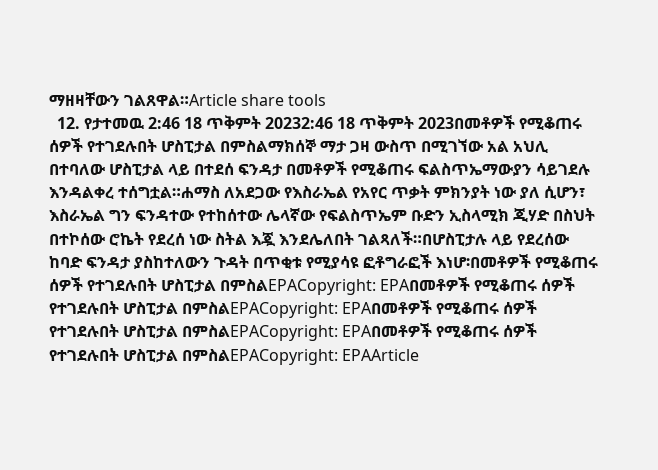ማዘዛቸውን ገልጸዋል።Article share tools
  12. የታተመዉ 2:46 18 ጥቅምት 20232:46 18 ጥቅምት 2023በመቶዎች የሚቆጠሩ ሰዎች የተገደሉበት ሆስፒታል በምስልማክሰኞ ማታ ጋዛ ውስጥ በሚገኘው አል አህሊ በተባለው ሆስፒታል ላይ በተደሰ ፍንዳታ በመቶዎች የሚቆጠሩ ፍልስጥኤማውያን ሳይገደሉ እንዳልቀረ ተሰግቷል።ሐማስ ለአደጋው የእስራኤል የአየር ጥቃት ምክንያት ነው ያለ ሲሆን፣ እስራኤል ግን ፍንዳተው የተከሰተው ሌላኛው የፍልስጥኤም ቡድን ኢስላሚክ ጂሃድ በስህት በተኮሰው ሮኬት የደረሰ ነው ስትል እጇ እንደሌለበት ገልጻለች።በሆስፒታሉ ላይ የደረሰው ከባድ ፍንዳታ ያስከተለውን ጉዳት በጥቂቱ የሚያሳዩ ፎቶግራፎች እነሆ፡በመቶዎች የሚቆጠሩ ሰዎች የተገደሉበት ሆስፒታል በምስልEPACopyright: EPAበመቶዎች የሚቆጠሩ ሰዎች የተገደሉበት ሆስፒታል በምስልEPACopyright: EPAበመቶዎች የሚቆጠሩ ሰዎች የተገደሉበት ሆስፒታል በምስልEPACopyright: EPAበመቶዎች የሚቆጠሩ ሰዎች የተገደሉበት ሆስፒታል በምስልEPACopyright: EPAArticle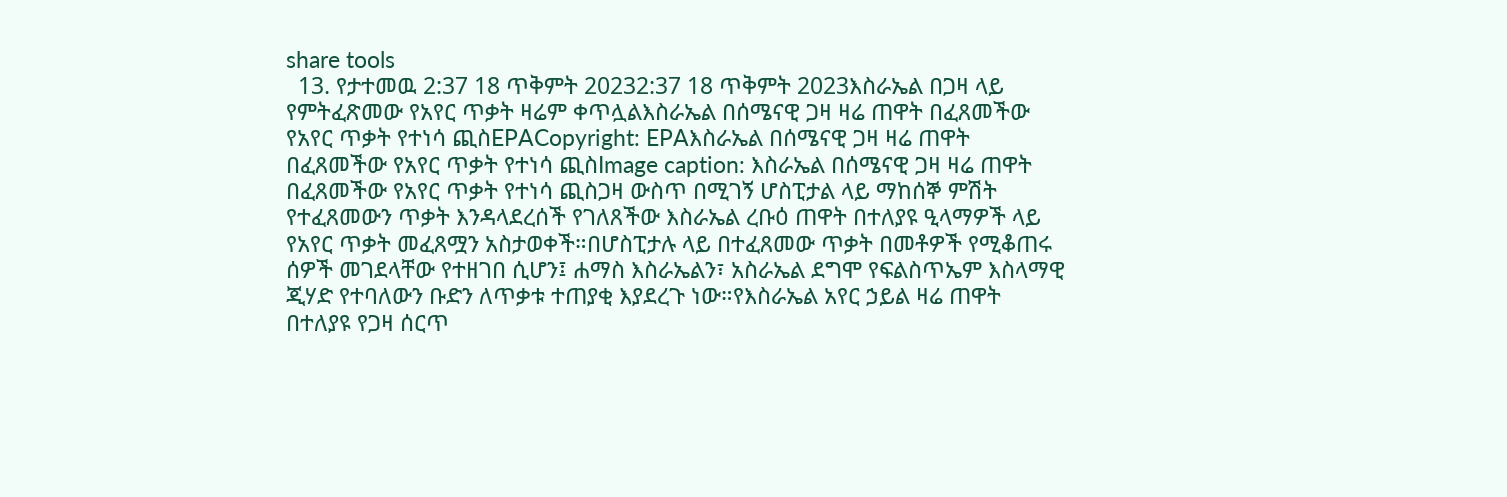share tools
  13. የታተመዉ 2:37 18 ጥቅምት 20232:37 18 ጥቅምት 2023እስራኤል በጋዛ ላይ የምትፈጽመው የአየር ጥቃት ዛሬም ቀጥሏልእስራኤል በሰሜናዊ ጋዛ ዛሬ ጠዋት በፈጸመችው የአየር ጥቃት የተነሳ ጪስEPACopyright: EPAእስራኤል በሰሜናዊ ጋዛ ዛሬ ጠዋት በፈጸመችው የአየር ጥቃት የተነሳ ጪስImage caption: እስራኤል በሰሜናዊ ጋዛ ዛሬ ጠዋት በፈጸመችው የአየር ጥቃት የተነሳ ጪስጋዛ ውስጥ በሚገኝ ሆስፒታል ላይ ማከሰኞ ምሽት የተፈጸመውን ጥቃት እንዳላደረሰች የገለጸችው እስራኤል ረቡዕ ጠዋት በተለያዩ ዒላማዎች ላይ የአየር ጥቃት መፈጸሟን አስታወቀች።በሆስፒታሉ ላይ በተፈጸመው ጥቃት በመቶዎች የሚቆጠሩ ሰዎች መገደላቸው የተዘገበ ሲሆን፤ ሐማስ እስራኤልን፣ አስራኤል ደግሞ የፍልስጥኤም እስላማዊ ጂሃድ የተባለውን ቡድን ለጥቃቱ ተጠያቂ እያደረጉ ነው።የእስራኤል አየር ኃይል ዛሬ ጠዋት በተለያዩ የጋዛ ሰርጥ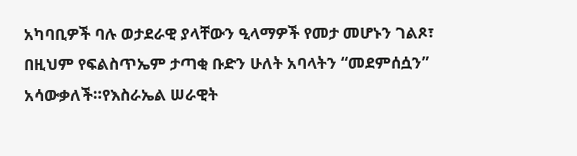አካባቢዎች ባሉ ወታደራዊ ያላቸውን ዒላማዎች የመታ መሆኑን ገልጾ፣ በዚህም የፍልስጥኤም ታጣቂ ቡድን ሁለት አባላትን “መደምሰሷን” አሳውቃለች።የእስራኤል ሠራዊት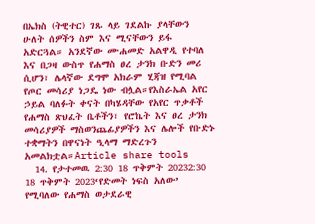በኤክስ (ትዊተር) ገጹ ላይ ገደልኩ ያላቸውን ሁለት ሰዎችን ስም እና ሚናቸውን ይፋ አድርጓል። አንደኛው ሙሐመድ አልዋዲ የተባለ እና በጋዛ ውስጥ የሐማስ ፀረ ታንክ ቡድን መሪ ሲሆን፣ ሌላኛው ደግሞ አክራም ሂጃዝ የሚባል የጦር መሳሪያ ነጋዴ ነው ብሏል።የእስራኤል አየር ኃይል ባለፉት ቀናት በካሄዳቸው የአየር ጥቃቶች የሐማስ ጽህፈት ቤቶችን፣ የሮኬት እና ፀረ ታንክ መሳሪያዎች ማስወንጨፊያዎችን እና ሌሎች የቡድኑ ተቋማትን በዋናነት ዒላማ ማድረጉን አመልክቷል።Article share tools
  14. የታተመዉ 2:30 18 ጥቅምት 20232:30 18 ጥቅምት 2023‘የድመት ነፍስ አለው’ የሚባለው የሐማስ ወታደራዊ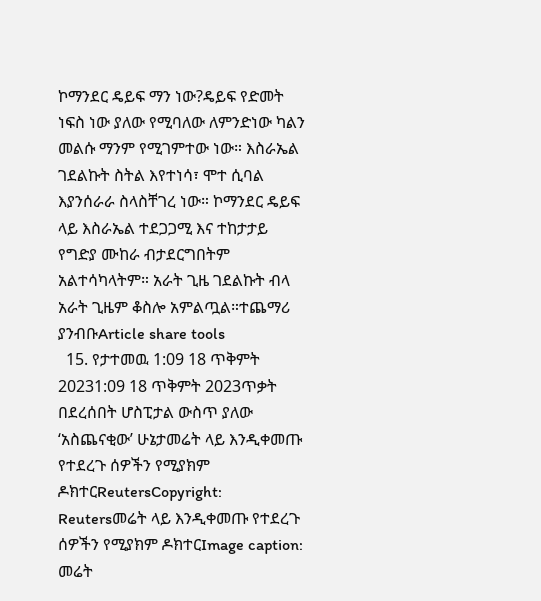ኮማንደር ዴይፍ ማን ነው?ዴይፍ የድመት ነፍስ ነው ያለው የሚባለው ለምንድነው ካልን መልሱ ማንም የሚገምተው ነው። እስራኤል ገደልኩት ስትል እየተነሳ፣ ሞተ ሲባል እያንሰራራ ስላስቸገረ ነው። ኮማንደር ዴይፍ ላይ እስራኤል ተደጋጋሚ እና ተከታታይ የግድያ ሙከራ ብታደርግበትም አልተሳካላትም። አራት ጊዜ ገደልኩት ብላ አራት ጊዜም ቆስሎ አምልጧል።ተጨማሪ ያንብቡArticle share tools
  15. የታተመዉ 1:09 18 ጥቅምት 20231:09 18 ጥቅምት 2023ጥቃት በደረሰበት ሆስፒታል ውስጥ ያለው ‘አስጨናቂው’ ሁኔታመሬት ላይ እንዲቀመጡ የተደረጉ ሰዎችን የሚያክም ዶክተርReutersCopyright: Reutersመሬት ላይ እንዲቀመጡ የተደረጉ ሰዎችን የሚያክም ዶክተርImage caption: መሬት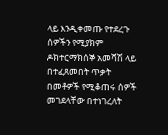ላይ እንዲቀመጡ የተደረጉ ሰዎችን የሚያክም ዶክተርማክሰኞ አመሻሽ ላይ በተፈጸመበት ጥቃት በመቶዎች የሚቆጠሩ ሰዎች መገደላቸው በተነገረለት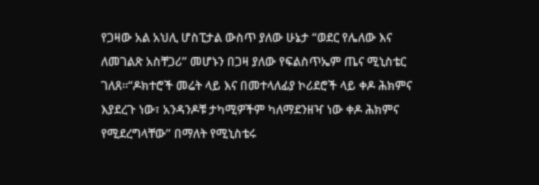የጋዛው አል አህሊ ሆስፒታል ውስጥ ያለው ሁኔታ “ወደር የሌለው እና ለመገልጽ አስቸጋሪ” መሆኑን በጋዛ ያለው የፍልስጥኤም ጤና ሚኒስቴር ገለጸ።“ዶክተሮች መሬት ላይ እና በመተላለፊያ ኮሪደሮች ላይ ቀዶ ሕክምና እያደረጉ ነው፣ አንዳንዶቹ ታካሚዎችም ካለማደንዘዣ ነው ቀዶ ሕክምና የሚደረግላቸው” በማለት የሚኒስቴሩ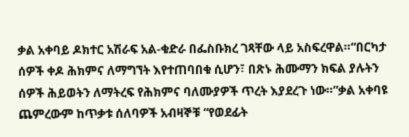ቃል አቀባይ ዶክተር አሽራፍ አል-ቁድራ በፌስቡክረ ገጻቸው ላይ አስፍረዋል።“በርካታ ሰዎች ቀዶ ሕክምና ለማግኘት እየተጠባበቁ ሲሆን፣ በጽኑ ሕሙማን ክፍል ያሉትን ሰዎች ሕይወትን ለማትረፍ የሕክምና ባለሙያዎች ጥረት እያደረጉ ነው።”ቃል አቀባዩ ጨምረውም ከጥቃቱ ሰለባዎች አብዛኞቹ “የወደፊት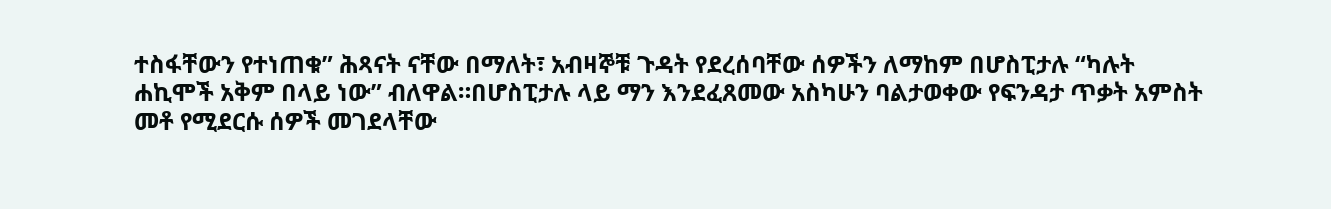ተስፋቸውን የተነጠቁ” ሕጻናት ናቸው በማለት፣ አብዛኞቹ ጉዳት የደረሰባቸው ሰዎችን ለማከም በሆስፒታሉ “ካሉት ሐኪሞች አቅም በላይ ነው” ብለዋል።በሆስፒታሉ ላይ ማን እንደፈጸመው አስካሁን ባልታወቀው የፍንዳታ ጥቃት አምስት መቶ የሚደርሱ ሰዎች መገደላቸው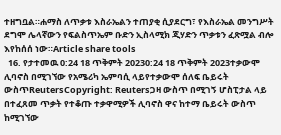ተዘግቧል።ሐማስ ለጥቃቱ እስራኤልን ተጠያቂ ሲያደርግ፣ የእስራኤል መንግሥት ደግሞ ሌላኛውን የፍልስጥኤም ቡድን ኢስላሚክ ጂሃድን ጥቃቱን ፈጽሟል ብሎ እየከሰሰ ነው።Article share tools
  16. የታተመዉ 0:24 18 ጥቅምት 20230:24 18 ጥቅምት 2023ተቃውሞ ሊባኖስ በሚገኘው የአሜሪካ ኤምባሲ ላይየተቃውሞ ሰለፍ ቤይሩት ውስጥReutersCopyright: Reutersጋዛ ውስጥ በሚገኝ ሆስፒታል ላይ በተፈጸመ ጥቃት የተቆጡ ተቃዋሚዎች ሊባኖስ ዋና ከተማ ቤይሩት ውስጥ ከሚገኘው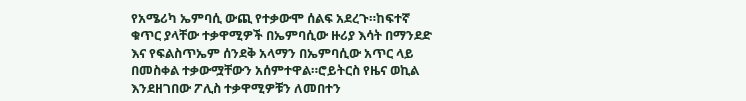የአሜሪካ ኤምባሲ ውጪ የተቃውሞ ሰልፍ አደረጉ።ከፍተኛ ቁጥር ያላቸው ተቃዋሚዎች በኤምባሲው ዙሪያ እሳት በማንደድ እና የፍልስጥኤም ሰንደቅ አላማን በኤምባሲው አጥር ላይ በመስቀል ተቃውሟቸውን አሰምተዋል።ሮይትርስ የዜና ወኪል እንደዘገበው ፖሊስ ተቃዋሚዎቹን ለመበተን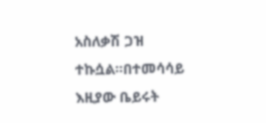አስለቃሽ ጋዝ ተኩሷል።በተመሳሳይ እዚያው ቤይሩት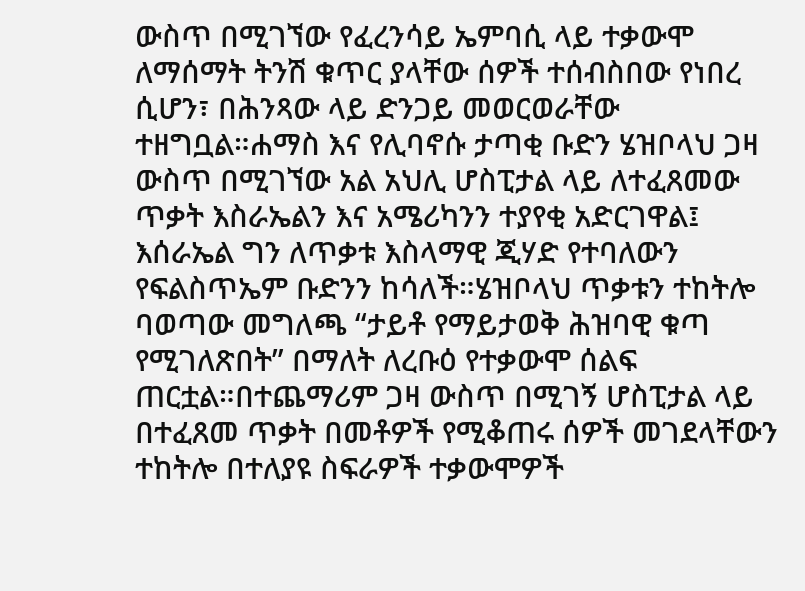ውስጥ በሚገኘው የፈረንሳይ ኤምባሲ ላይ ተቃውሞ ለማሰማት ትንሽ ቁጥር ያላቸው ሰዎች ተሰብስበው የነበረ ሲሆን፣ በሕንጻው ላይ ድንጋይ መወርወራቸው ተዘግቧል።ሐማስ እና የሊባኖሱ ታጣቂ ቡድን ሄዝቦላህ ጋዛ ውስጥ በሚገኘው አል አህሊ ሆስፒታል ላይ ለተፈጸመው ጥቃት እስራኤልን እና አሜሪካንን ተያየቂ አድርገዋል፤ እሰራኤል ግን ለጥቃቱ እስላማዊ ጂሃድ የተባለውን የፍልስጥኤም ቡድንን ከሳለች።ሄዝቦላህ ጥቃቱን ተከትሎ ባወጣው መግለጫ “ታይቶ የማይታወቅ ሕዝባዊ ቁጣ የሚገለጽበት” በማለት ለረቡዕ የተቃውሞ ሰልፍ ጠርቷል።በተጨማሪም ጋዛ ውስጥ በሚገኝ ሆስፒታል ላይ በተፈጸመ ጥቃት በመቶዎች የሚቆጠሩ ሰዎች መገደላቸውን ተከትሎ በተለያዩ ስፍራዎች ተቃውሞዎች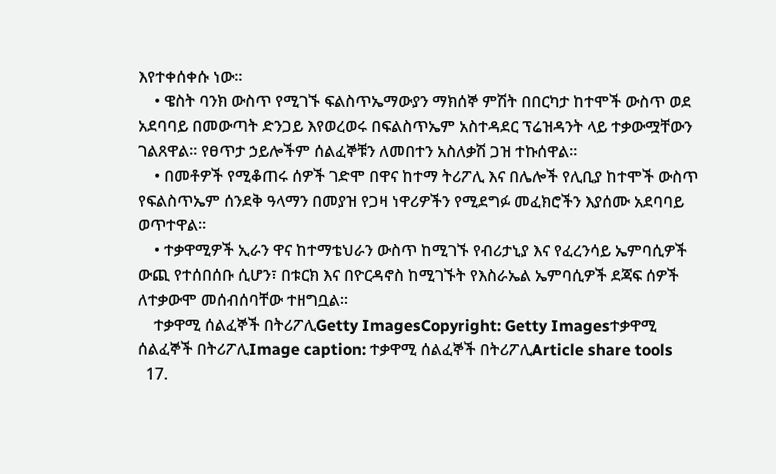እየተቀሰቀሱ ነው።
    • ዌስት ባንክ ውስጥ የሚገኙ ፍልስጥኤማውያን ማክሰኞ ምሽት በበርካታ ከተሞች ውስጥ ወደ አደባባይ በመውጣት ድንጋይ እየወረወሩ በፍልስጥኤም አስተዳደር ፕሬዝዳንት ላይ ተቃውሟቸውን ገልጸዋል። የፀጥታ ኃይሎችም ሰልፈኞቹን ለመበተን አስለቃሽ ጋዝ ተኩሰዋል።
    • በመቶዎች የሚቆጠሩ ሰዎች ገድሞ በዋና ከተማ ትሪፖሊ እና በሌሎች የሊቢያ ከተሞች ውስጥ የፍልስጥኤም ሰንደቅ ዓላማን በመያዝ የጋዛ ነዋሪዎችን የሚደግፉ መፈክሮችን እያሰሙ አደባባይ ወጥተዋል።
    • ተቃዋሚዎች ኢራን ዋና ከተማቴህራን ውስጥ ከሚገኙ የብሪታኒያ እና የፈረንሳይ ኤምባሲዎች ውጪ የተሰበሰቡ ሲሆን፣ በቱርክ እና በዮርዳኖስ ከሚገኙት የእስራኤል ኤምባሲዎች ደጃፍ ሰዎች ለተቃውሞ መሰብሰባቸው ተዘግቧል።
    ተቃዋሚ ሰልፈኞች በትሪፖሊGetty ImagesCopyright: Getty Imagesተቃዋሚ ሰልፈኞች በትሪፖሊImage caption: ተቃዋሚ ሰልፈኞች በትሪፖሊArticle share tools
  17.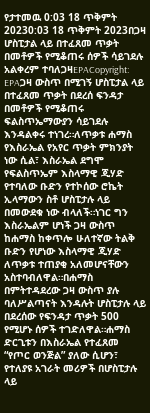የታተመዉ 0:03 18 ጥቅምት 20230:03 18 ጥቅምት 2023በጋዛ ሆስፒታል ላይ በተፈጸመ ጥቃት በመቶዎች የሚቆጠሩ ሰዎች ሳይገደሉ አልቀረም ተባለጋዛEPACopyright: EPAጋዛ ውስጥ በሚገኝ ሆስፒታል ላይ በተፈጸመ ጥቃት በደረሰ ፍንዳታ በመቶዎች የሚቆጠሩ ፍልስጥኤማውያን ሳይገደሉ እንዳልቀሩ ተነገረ።ለጥቃቱ ሐማስ የእስራኤል የአየር ጥቃት ምክንያት ነው ሲል፣ እስራኤል ደግሞ የፍልስጥኤም እስላማዊ ጂሃድ የተባለው ቡድን የተኮሰው ሮኬት ኢላማውን ስቶ ሆስፒታሉ ላይ በመውደቁ ነው ብላለች።ነገር ግን እስራኤልም ሆነች ጋዛ ውስጥ ከሐማስ ከቀጥሎ ሁለተኛው ትልቅ ቡድን የሆነው እስላማዊ ጂሃድ ለጥቃቱ ተጠያቂ አለመሆናቸውን አስተባብለዋል።በሐማስ በምትተዳደረው ጋዛ ውስጥ ያሉ ባለሥልጣናት እንዳሉት ሆስፒታሉ ላይ በደረሰው የፍንዳታ ጥቃት 500 የሚሆኑ ሰዎች ተገድለዋል።ሐማስ ድርጊቱን በእስራኤል የተፈጸመ “የጦር ወንጅል” ያለው ሲሆን፣ የተለያዩ አገራት መሪዎች በሆስፒታሉ ላይ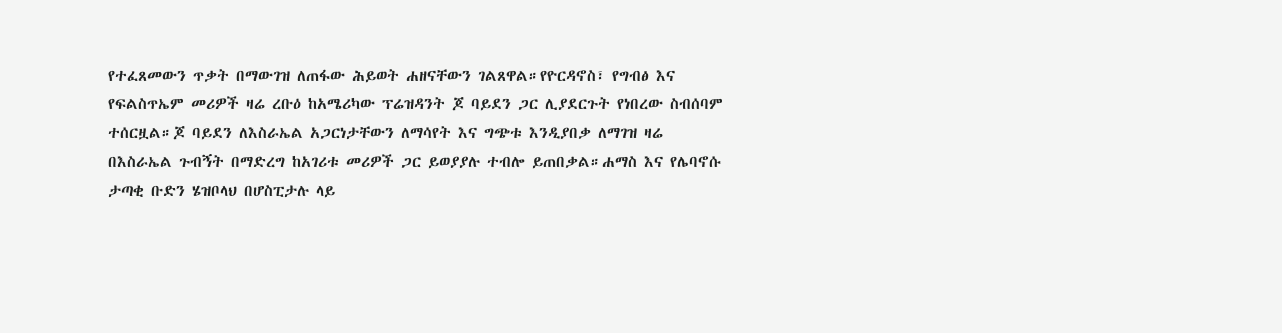የተፈጸመውን ጥቃት በማውገዝ ለጠፋው ሕይወት ሐዘናቸውን ገልጸዋል።የዮርዳኖስ፣ የግብፅ እና የፍልስጥኤም መሪዎች ዛሬ ረቡዕ ከአሜሪካው ፕሬዝዳንት ጆ ባይደን ጋር ሊያደርጉት የነበረው ስብሰባም ተሰርዟል።ጆ ባይደን ለእስራኤል አጋርነታቸውን ለማሳየት እና ግጭቱ እንዲያበቃ ለማገዝ ዛሬ በእስራኤል ጉብኝት በማድረግ ከአገሪቱ መሪዎች ጋር ይወያያሉ ተብሎ ይጠበቃል።ሐማስ እና የሌባኖሱ ታጣቂ ቡድን ሄዝቦላህ በሆስፒታሉ ላይ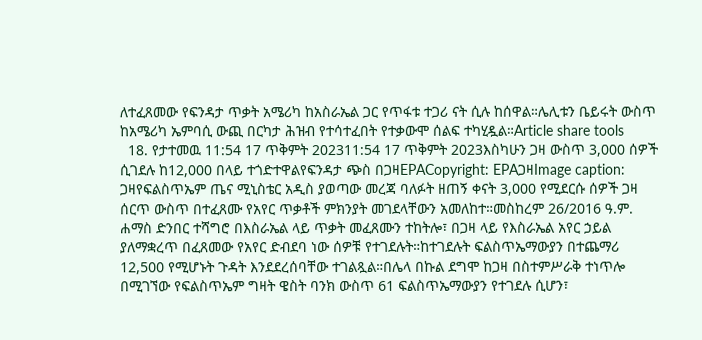ለተፈጸመው የፍንዳታ ጥቃት አሜሪካ ከአስራኤል ጋር የጥፋቱ ተጋሪ ናት ሲሉ ከሰዋል።ሌሊቱን ቤይሩት ውስጥ ከአሜሪካ ኤምባሲ ውጪ በርካታ ሕዝብ የተሳተፈበት የተቃውሞ ሰልፍ ተካሂዷል።Article share tools
  18. የታተመዉ 11:54 17 ጥቅምት 202311:54 17 ጥቅምት 2023እስካሁን ጋዛ ውስጥ 3,000 ሰዎች ሲገደሉ ከ12,000 በላይ ተጎድተዋልየፍንዳታ ጭስ በጋዛEPACopyright: EPAጋዛImage caption: ጋዛየፍልስጥኤም ጤና ሚኒስቴር አዲስ ያወጣው መረጃ ባለፉት ዘጠኝ ቀናት 3,000 የሚደርሱ ሰዎች ጋዛ ሰርጥ ውስጥ በተፈጸሙ የአየር ጥቃቶች ምክንያት መገደላቸውን አመለከተ።መስከረም 26/2016 ዓ.ም. ሐማስ ድንበር ተሻግሮ በእስራኤል ላይ ጥቃት መፈጸሙን ተከትሎ፣ በጋዛ ላይ የእስራኤል አየር ኃይል ያለማቋረጥ በፈጸመው የአየር ድብደባ ነው ሰዎቹ የተገደሉት።ከተገደሉት ፍልስጥኤማውያን በተጨማሪ 12,500 የሚሆኑት ጉዳት እንደደረሰባቸው ተገልጿል።በሌላ በኩል ደግሞ ከጋዛ በስተምሥራቅ ተነጥሎ በሚገኘው የፍልስጥኤም ግዛት ዌስት ባንክ ውስጥ 61 ፍልስጥኤማውያን የተገደሉ ሲሆን፣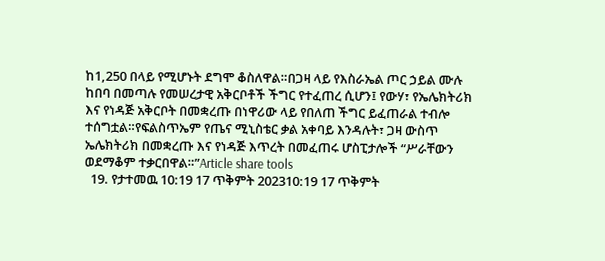ከ1,250 በላይ የሚሆኑት ደግሞ ቆስለዋል።በጋዛ ላይ የእስራኤል ጦር ኃይል ሙሉ ከበባ በመጣሉ የመሠረታዊ አቅርቦቶች ችግር የተፈጠረ ሲሆን፤ የውሃ፣ የኤሌክትሪክ እና የነዳጅ አቅርቦት በመቋረጡ በነዋሪው ላይ የበለጠ ችግር ይፈጠራል ተብሎ ተሰግቷል።የፍልስጥኤም የጤና ሚኒስቴር ቃል አቀባይ እንዳሉት፣ ጋዛ ውስጥ ኤሌክትሪክ በመቋረጡ እና የነዳጅ እጥረት በመፈጠሩ ሆስፒታሎች “ሥራቸውን ወደማቆም ተቃርበዋል።”Article share tools
  19. የታተመዉ 10:19 17 ጥቅምት 202310:19 17 ጥቅምት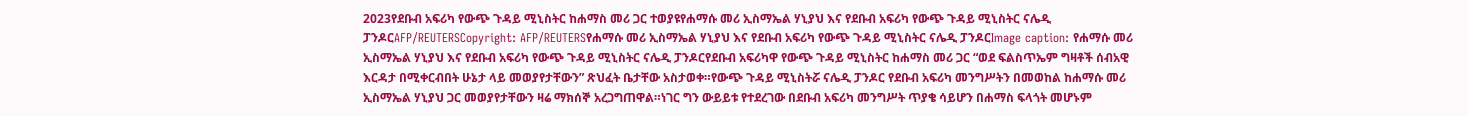2023የደቡብ አፍሪካ የውጭ ጉዳይ ሚኒስትር ከሐማስ መሪ ጋር ተወያዩየሐማሱ መሪ ኢስማኤል ሃኒያህ እና የደቡብ አፍሪካ የውጭ ጉዳይ ሚኒስትር ናሌዲ ፓንዶርAFP/REUTERSCopyright: AFP/REUTERSየሐማሱ መሪ ኢስማኤል ሃኒያህ እና የደቡብ አፍሪካ የውጭ ጉዳይ ሚኒስትር ናሌዲ ፓንዶርImage caption: የሐማሱ መሪ ኢስማኤል ሃኒያህ እና የደቡብ አፍሪካ የውጭ ጉዳይ ሚኒስትር ናሌዲ ፓንዶርየደቡብ አፍሪካዋ የውጭ ጉዳይ ሚኒስትር ከሐማስ መሪ ጋር “ወደ ፍልስጥኤም ግዛቶች ሰብአዊ እርዳታ በሚቀርብበት ሁኔታ ላይ መወያየታቸውን” ጽህፈት ቤታቸው አስታወቀ።የውጭ ጉዳይ ሚኒስትሯ ናሌዲ ፓንዶር የደቡብ አፍሪካ መንግሥትን በመወከል ከሐማሱ መሪ ኢስማኤል ሃኒያህ ጋር መወያየታቸውን ዛሬ ማክሰኞ አረጋግጠዋል።ነገር ግን ውይይቱ የተደረገው በደቡብ አፍሪካ መንግሥት ጥያቄ ሳይሆን በሐማስ ፍላጎት መሆኑም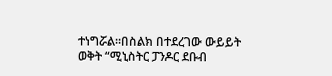ተነግሯል።በስልክ በተደረገው ውይይት ወቅት “ሚኒስትር ፓንዶር ደቡብ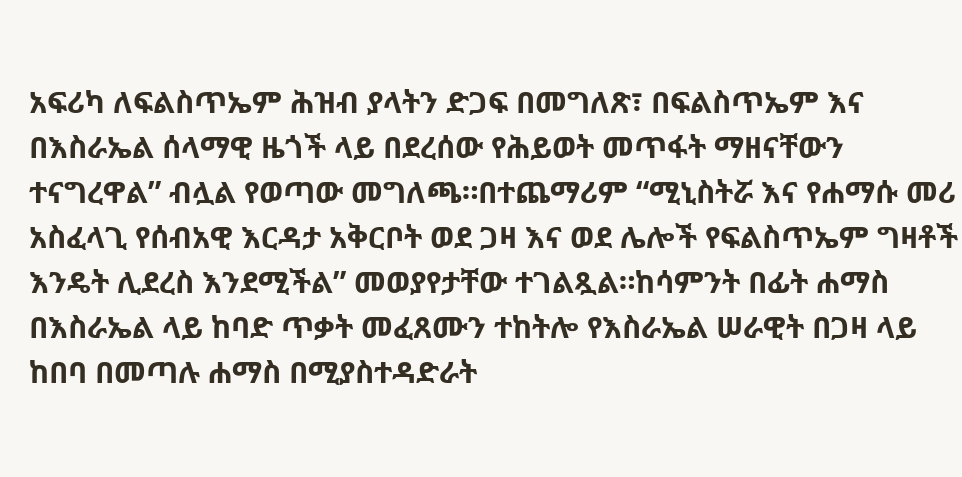አፍሪካ ለፍልስጥኤም ሕዝብ ያላትን ድጋፍ በመግለጽ፣ በፍልስጥኤም እና በእስራኤል ሰላማዊ ዜጎች ላይ በደረሰው የሕይወት መጥፋት ማዘናቸውን ተናግረዋል” ብሏል የወጣው መግለጫ።በተጨማሪም “ሚኒስትሯ እና የሐማሱ መሪ አስፈላጊ የሰብአዊ እርዳታ አቅርቦት ወደ ጋዛ እና ወደ ሌሎች የፍልስጥኤም ግዛቶች እንዴት ሊደረስ እንደሚችል” መወያየታቸው ተገልጿል።ከሳምንት በፊት ሐማስ በእስራኤል ላይ ከባድ ጥቃት መፈጸሙን ተከትሎ የእስራኤል ሠራዊት በጋዛ ላይ ከበባ በመጣሉ ሐማስ በሚያስተዳድራት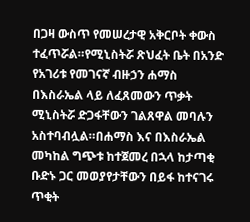በጋዛ ውስጥ የመሠረታዊ አቅርቦት ቀውስ ተፈጥሯል።የሚኒስትሯ ጽህፈት ቤት በአንድ የአገሪቱ የመገናኛ ብዙኃን ሐማስ በእስራኤል ላይ ለፈጸመውን ጥቃት ሚኒስትሯ ድጋፋቸውን ገልጸዋል መባሉን አስተባብሏል።በሐማስ እና በእስራኤል መካከል ግጭቱ ከተጀመረ በኋላ ከታጣቂ ቡድኑ ጋር መወያየታቸውን በይፋ ከተናገሩ ጥቂት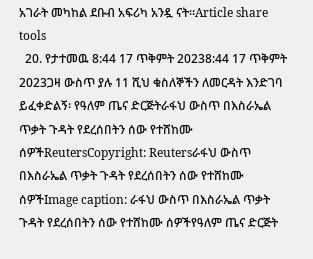አገራት መካከል ደቡብ አፍሪካ አንዷ ናት።Article share tools
  20. የታተመዉ 8:44 17 ጥቅምት 20238:44 17 ጥቅምት 2023ጋዛ ውስጥ ያሉ 11 ሺህ ቁስለኞችን ለመርዳት እንድገባ ይፈቀድልኝ፡ የዓለም ጤና ድርጅትራፋህ ውስጥ በእስራኤል ጥቃት ጉዳት የደረሰበትን ሰው የተሸከሙ ሰዎችReutersCopyright: Reutersራፋህ ውስጥ በእስራኤል ጥቃት ጉዳት የደረሰበትን ሰው የተሸከሙ ሰዎችImage caption: ራፋህ ውስጥ በእስራኤል ጥቃት ጉዳት የደረሰበትን ሰው የተሸከሙ ሰዎችየዓለም ጤና ድርጅት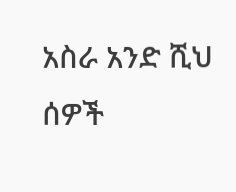አስራ አንድ ሺህ ሰዎች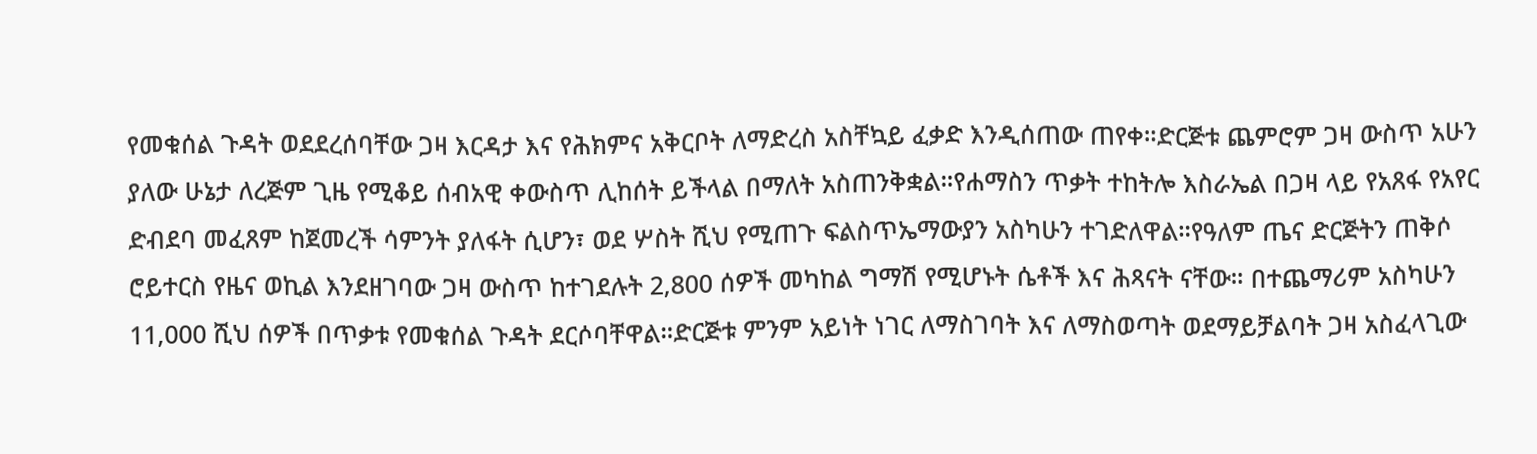የመቁሰል ጉዳት ወደደረሰባቸው ጋዛ እርዳታ እና የሕክምና አቅርቦት ለማድረስ አስቸኳይ ፈቃድ እንዲሰጠው ጠየቀ።ድርጅቱ ጨምሮም ጋዛ ውስጥ አሁን ያለው ሁኔታ ለረጅም ጊዜ የሚቆይ ሰብአዊ ቀውስጥ ሊከሰት ይችላል በማለት አስጠንቅቋል።የሐማስን ጥቃት ተከትሎ እስራኤል በጋዛ ላይ የአጸፋ የአየር ድብደባ መፈጸም ከጀመረች ሳምንት ያለፋት ሲሆን፣ ወደ ሦስት ሺህ የሚጠጉ ፍልስጥኤማውያን አስካሁን ተገድለዋል።የዓለም ጤና ድርጅትን ጠቅሶ ሮይተርስ የዜና ወኪል እንደዘገባው ጋዛ ውስጥ ከተገደሉት 2,800 ሰዎች መካከል ግማሽ የሚሆኑት ሴቶች እና ሕጻናት ናቸው። በተጨማሪም አስካሁን 11,000 ሺህ ሰዎች በጥቃቱ የመቁሰል ጉዳት ደርሶባቸዋል።ድርጅቱ ምንም አይነት ነገር ለማስገባት እና ለማስወጣት ወደማይቻልባት ጋዛ አስፈላጊው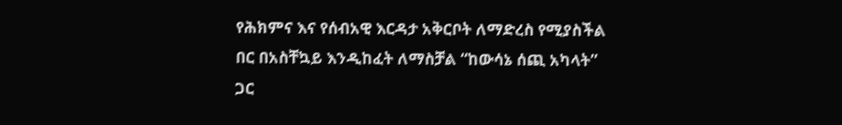የሕክምና እና የሰብአዊ እርዳታ አቅርቦት ለማድረስ የሚያስችል በር በአስቸኳይ እንዲከፈት ለማስቻል “ከውሳኔ ሰጪ አካላት” ጋር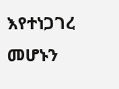እየተነጋገረ መሆኑን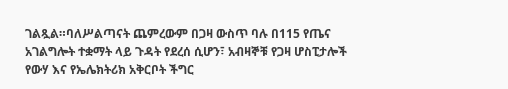ገልጿል።ባለሥልጣናት ጨምረውም በጋዛ ውስጥ ባሉ በ115 የጤና አገልግሎት ተቋማት ላይ ጉዳት የደረሰ ሲሆን፣ አብዛኞቹ የጋዛ ሆስፒታሎች የውሃ እና የኤሌክትሪክ አቅርቦት ችግር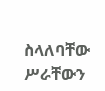ስላለባቸው ሥራቸውን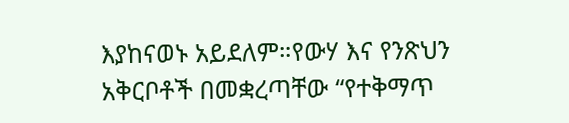እያከናወኑ አይደለም።የውሃ እና የንጽህን አቅርቦቶች በመቋረጣቸው “የተቅማጥ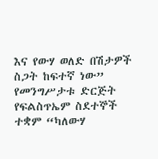እና የውሃ ወለድ በሽታዎች ስጋት ከፍተኛ ነው” የመንግሥታቱ ድርጅት የፍልስጥኤም ስደተኞች ተቋም “ካለውሃ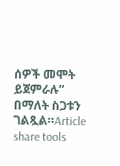ሰዎች መሞት ይጀምራሉ” በማለት ስጋቱን ገልጿል።Article share tools